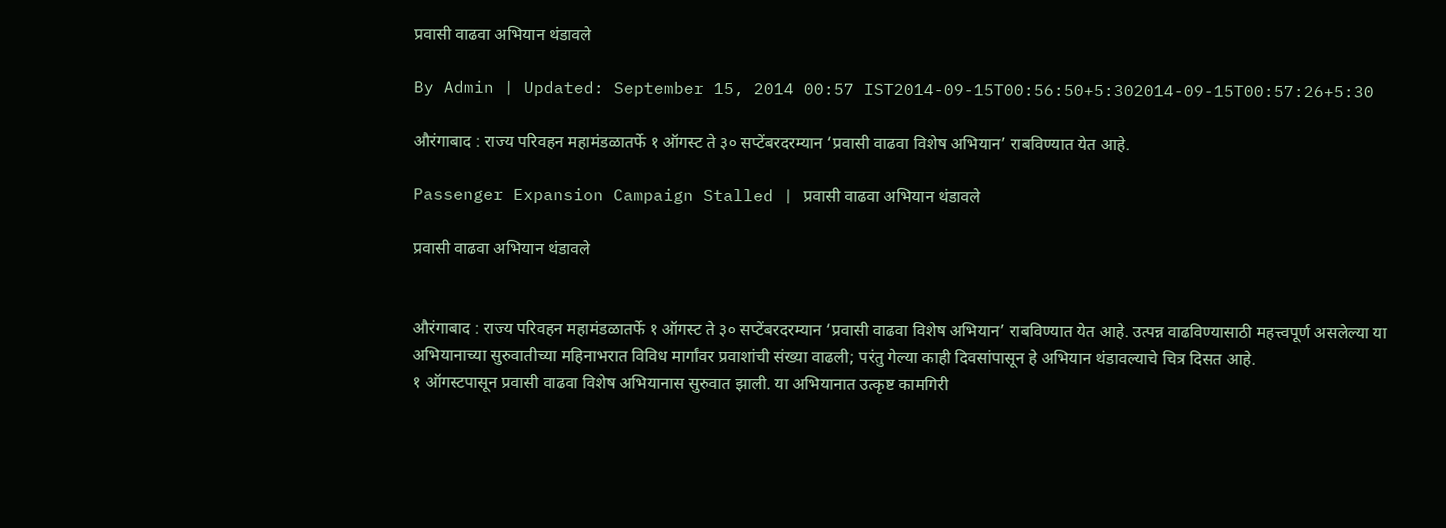प्रवासी वाढवा अभियान थंडावले

By Admin | Updated: September 15, 2014 00:57 IST2014-09-15T00:56:50+5:302014-09-15T00:57:26+5:30

औरंगाबाद : राज्य परिवहन महामंडळातर्फे १ ऑगस्ट ते ३० सप्टेंबरदरम्यान ‘प्रवासी वाढवा विशेष अभियान’ राबविण्यात येत आहे.

Passenger Expansion Campaign Stalled | प्रवासी वाढवा अभियान थंडावले

प्रवासी वाढवा अभियान थंडावले


औरंगाबाद : राज्य परिवहन महामंडळातर्फे १ ऑगस्ट ते ३० सप्टेंबरदरम्यान ‘प्रवासी वाढवा विशेष अभियान’ राबविण्यात येत आहे. उत्पन्न वाढविण्यासाठी महत्त्वपूर्ण असलेल्या या अभियानाच्या सुरुवातीच्या महिनाभरात विविध मार्गांवर प्रवाशांची संख्या वाढली; परंतु गेल्या काही दिवसांपासून हे अभियान थंडावल्याचे चित्र दिसत आहे.
१ ऑगस्टपासून प्रवासी वाढवा विशेष अभियानास सुरुवात झाली. या अभियानात उत्कृष्ट कामगिरी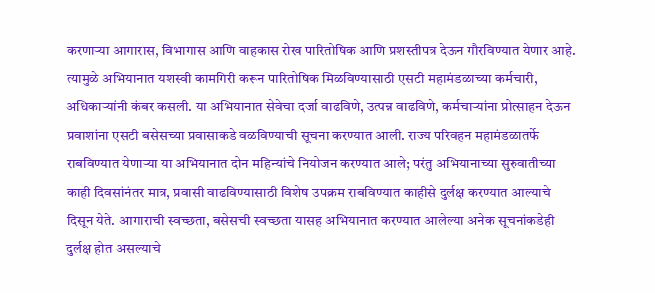करणाऱ्या आगारास, विभागास आणि वाहकास रोख पारितोषिक आणि प्रशस्तीपत्र देऊन गौरविण्यात येणार आहे. त्यामुळे अभियानात यशस्वी कामगिरी करून पारितोषिक मिळविण्यासाठी एसटी महामंडळाच्या कर्मचारी, अधिकाऱ्यांनी कंबर कसली. या अभियानात सेवेचा दर्जा वाढविणे, उत्पन्न वाढविणे, कर्मचाऱ्यांना प्रोत्साहन देऊन प्रवाशांना एसटी बसेसच्या प्रवासाकडे वळविण्याची सूचना करण्यात आली. राज्य परिवहन महामंडळातर्फे राबविण्यात येणाऱ्या या अभियानात दोन महिन्यांचे नियोजन करण्यात आले; परंतु अभियानाच्या सुरुवातीच्या काही दिवसांनंतर मात्र, प्रवासी वाढविण्यासाठी विशेष उपक्रम राबविण्यात काहीसे दुर्लक्ष करण्यात आल्याचे दिसून येते. आगाराची स्वच्छता, बसेसची स्वच्छता यासह अभियानात करण्यात आलेल्या अनेक सूचनांकडेही दुर्लक्ष होत असल्याचे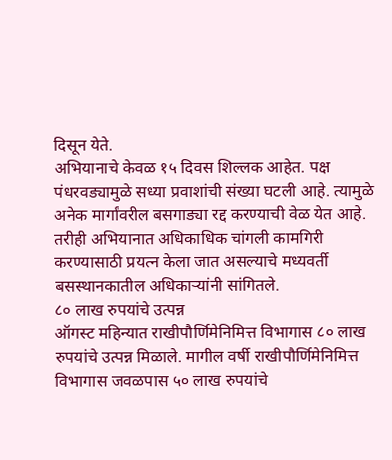दिसून येते.
अभियानाचे केवळ १५ दिवस शिल्लक आहेत. पक्ष पंधरवड्यामुळे सध्या प्रवाशांची संख्या घटली आहे. त्यामुळे अनेक मार्गांवरील बसगाड्या रद्द करण्याची वेळ येत आहे. तरीही अभियानात अधिकाधिक चांगली कामगिरी करण्यासाठी प्रयत्न केला जात असल्याचे मध्यवर्ती बसस्थानकातील अधिकाऱ्यांनी सांगितले.
८० लाख रुपयांचे उत्पन्न
ऑगस्ट महिन्यात राखीपौर्णिमेनिमित्त विभागास ८० लाख रुपयांचे उत्पन्न मिळाले. मागील वर्षी राखीपौर्णिमेनिमित्त विभागास जवळपास ५० लाख रुपयांचे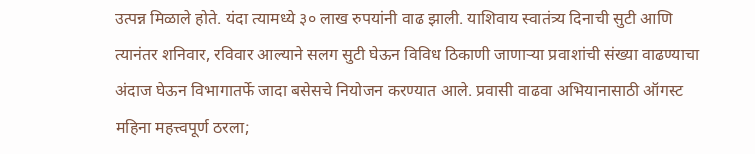उत्पन्न मिळाले होते. यंदा त्यामध्ये ३० लाख रुपयांनी वाढ झाली. याशिवाय स्वातंत्र्य दिनाची सुटी आणि त्यानंतर शनिवार, रविवार आल्याने सलग सुटी घेऊन विविध ठिकाणी जाणाऱ्या प्रवाशांची संख्या वाढण्याचा अंदाज घेऊन विभागातर्फे जादा बसेसचे नियोजन करण्यात आले. प्रवासी वाढवा अभियानासाठी ऑगस्ट महिना महत्त्वपूर्ण ठरला;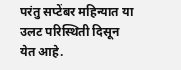परंतु सप्टेंबर महिन्यात या उलट परिस्थिती दिसून येत आहे.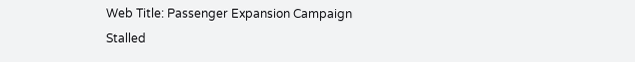Web Title: Passenger Expansion Campaign Stalled